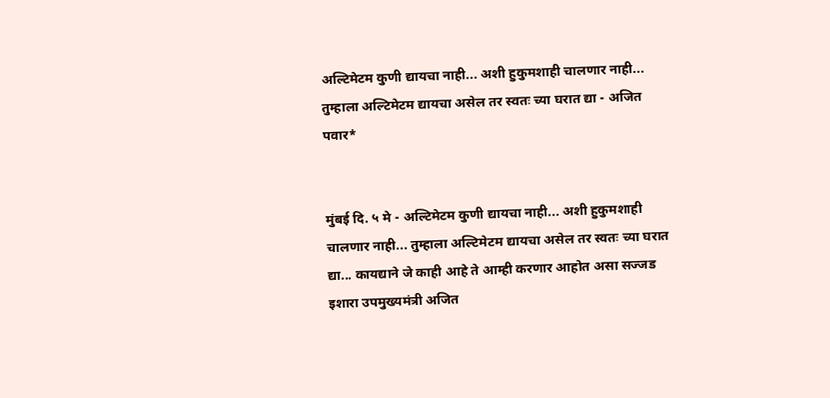अल्टिमेटम कुणी द्यायचा नाही... अशी हुकुमशाही चालणार नाही... तुम्हाला अल्टिमेटम द्यायचा असेल तर स्वतः च्या घरात द्या - अजित पवार*


मुंबई दि. ५ मे - अल्टिमेटम कुणी द्यायचा नाही... अशी हुकुमशाही चालणार नाही... तुम्हाला अल्टिमेटम द्यायचा असेल तर स्वतः च्या घरात द्या... कायद्याने जे काही आहे ते आम्ही करणार आहोत असा सज्जड इशारा उपमुख्यमंत्री अजित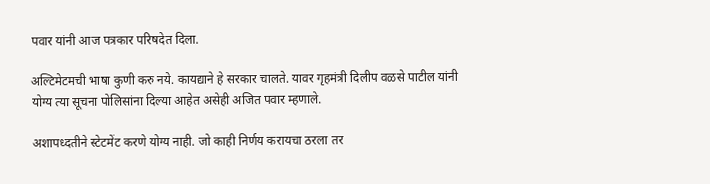पवार यांनी आज पत्रकार परिषदेत दिला.

अल्टिमेटमची भाषा कुणी करु नये. कायद्याने हे सरकार चालते. यावर गृहमंत्री दिलीप वळसे पाटील यांनी योग्य त्या सूचना पोलिसांना दिल्या आहेत असेही अजित पवार म्हणाले.

अशापध्दतीने स्टेटमेंट करणे योग्य नाही. जो काही निर्णय करायचा ठरला तर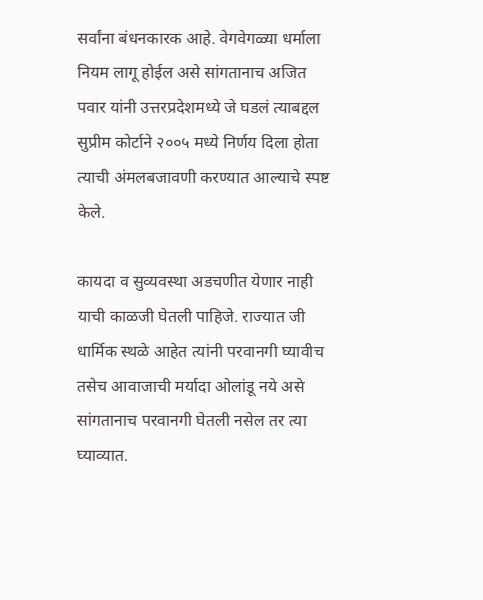सर्वांना बंधनकारक आहे. वेगवेगळ्या धर्माला नियम लागू होईल असे सांगतानाच अजित पवार यांनी उत्तरप्रदेशमध्ये जे घडलं त्याबद्दल सुप्रीम कोर्टाने २००५ मध्ये निर्णय दिला होता त्याची अंमलबजावणी करण्यात आल्याचे स्पष्ट केले.

कायदा व सुव्यवस्था अडचणीत येणार नाही याची काळजी घेतली पाहिजे. राज्यात जी धार्मिक स्थळे आहेत त्यांनी परवानगी घ्यावीच तसेच आवाजाची मर्यादा ओलांडू नये असे सांगतानाच परवानगी घेतली नसेल तर त्या घ्याव्यात.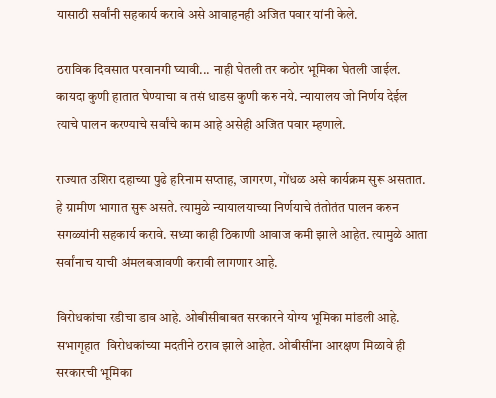यासाठी सर्वांनी सहकार्य करावे असे आवाहनही अजित पवार यांनी केले.

ठराविक दिवसात परवानगी घ्यावी... नाही घेतली तर कठोर भूमिका घेतली जाईल. कायदा कुणी हातात घेण्याचा व तसं धाडस कुणी करु नये. न्यायालय जो निर्णय देईल त्याचे पालन करण्याचे सर्वांचे काम आहे असेही अजित पवार म्हणाले.

राज्यात उशिरा दहाच्या पुढे हरिनाम सप्ताह, जागरण, गोंधळ असे कार्यक्रम सुरू असतात. हे ग्रामीण भागात सुरू असते. त्यामुळे न्यायालयाच्या निर्णयाचे तंतोतंत पालन करुन सगळ्यांनी सहकार्य करावे. सध्या काही ठिकाणी आवाज कमी झाले आहेत. त्यामुळे आता सर्वांनाच याची अंमलबजावणी करावी लागणार आहे.

विरोधकांचा रडीचा डाव आहे. ओबीसीबाबत सरकारने योग्य भूमिका मांडली आहे. सभागृहात  विरोधकांच्या मदतीने ठराव झाले आहेत. ओबीसींना आरक्षण मिळावे ही सरकारची भूमिका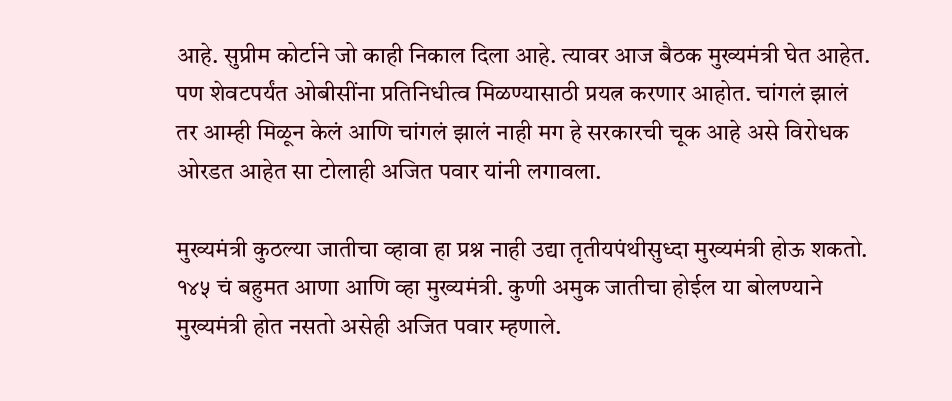आहे. सुप्रीम कोर्टाने जो काही निकाल दिला आहे. त्यावर आज बैठक मुख्यमंत्री घेत आहेत. पण शेवटपर्यंत ओबीसींना प्रतिनिधीत्व मिळण्यासाठी प्रयत्न करणार आहोत. चांगलं झालं तर आम्ही मिळून केलं आणि चांगलं झालं नाही मग हे सरकारची चूक आहे असे विरोधक ओरडत आहेत सा टोलाही अजित पवार यांनी लगावला.

मुख्यमंत्री कुठल्या जातीचा व्हावा हा प्रश्न नाही उद्या तृतीयपंथीसुध्दा मुख्यमंत्री होऊ शकतो. १४५ चं बहुमत आणा आणि व्हा मुख्यमंत्री. कुणी अमुक जातीचा होईल या बोलण्याने मुख्यमंत्री होत नसतो असेही अजित पवार म्हणाले.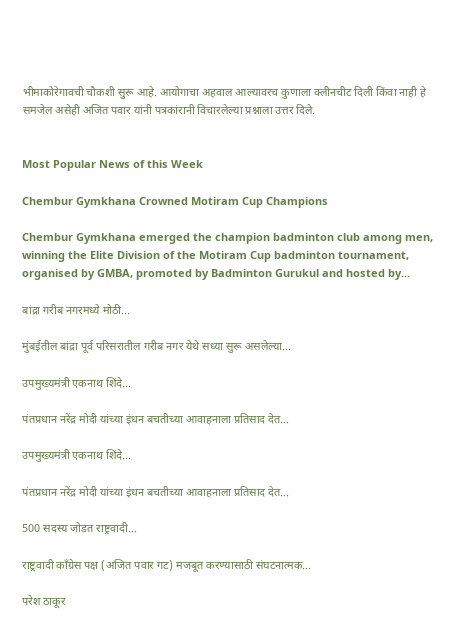भीमाकोरेगावची चौकशी सुरू आहे. आयोगाचा अहवाल आल्यावरच कुणाला क्लीनचीट दिली किंवा नाही हे समजेल असेही अजित पवार यांनी पत्रकांरानी विचारलेल्या प्रश्नाला उत्तर दिले.


Most Popular News of this Week

Chembur Gymkhana Crowned Motiram Cup Champions

Chembur Gymkhana emerged the champion badminton club among men, winning the Elite Division of the Motiram Cup badminton tournament, organised by GMBA, promoted by Badminton Gurukul and hosted by...

बांद्रा गरीब नगरमध्ये मोठी...

मुंबईतील बांद्रा पूर्व परिसरातील गरीब नगर येथे सध्या सुरू असलेल्या...

उपमुख्यमंत्री एकनाथ शिंदे...

पंतप्रधान नरेंद्र मोदी यांच्या इंधन बचतीच्या आवाहनाला प्रतिसाद देत...

उपमुख्यमंत्री एकनाथ शिंदे...

पंतप्रधान नरेंद्र मोदी यांच्या इंधन बचतीच्या आवाहनाला प्रतिसाद देत...

500 सदस्य जोडत राष्ट्रवादी...

राष्ट्रवादी काँग्रेस पक्ष (अजित पवार गट) मजबूत करण्यासाठी संघटनात्मक...

परेश ठाकूर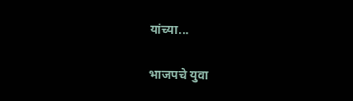यांच्या...

भाजपचे युवा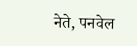नेते, पनवेल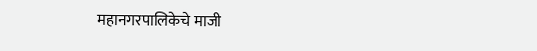महानगरपालिकेचे माजी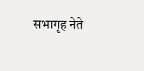सभागृह नेते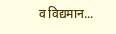व विद्यमान...